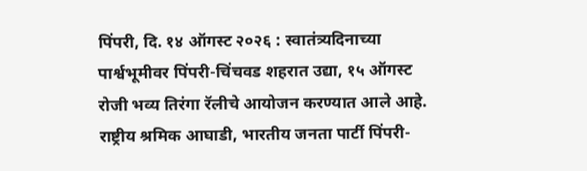पिंपरी, दि. १४ ऑगस्ट २०२६ : स्वातंत्र्यदिनाच्या पार्श्वभूमीवर पिंपरी-चिंचवड शहरात उद्या, १५ ऑगस्ट रोजी भव्य तिरंगा रॅलीचे आयोजन करण्यात आले आहे. राष्ट्रीय श्रमिक आघाडी, भारतीय जनता पार्टी पिंपरी-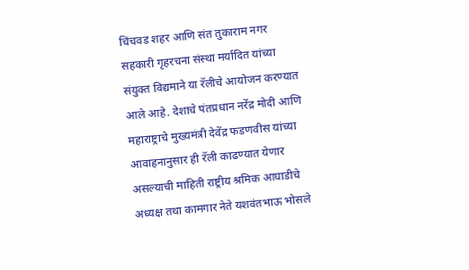चिंचवड शहर आणि संत तुकाराम नगर सहकारी गृहरचना संस्था मर्यादित यांच्या संयुक्त विद्यमाने या रॅलीचे आयोजन करण्यात आले आहे. देशाचे पंतप्रधान नरेंद्र मोदी आणि महाराष्ट्राचे मुख्यमंत्री देवेंद्र फडणवीस यांच्या आवाहनानुसार ही रॅली काढण्यात येणार असल्याची माहिती राष्ट्रीय श्रमिक आघाडीचे अध्यक्ष तथा कामगार नेते यशवंतभाऊ भोसले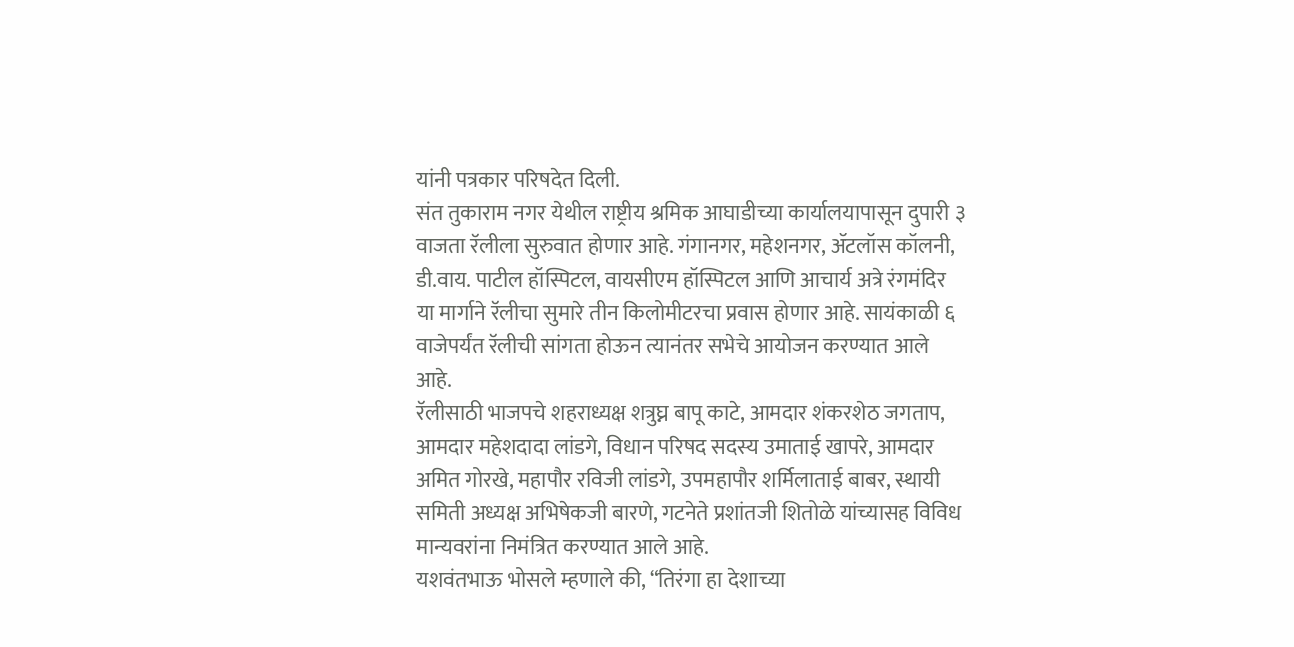यांनी पत्रकार परिषदेत दिली.
संत तुकाराम नगर येथील राष्ट्रीय श्रमिक आघाडीच्या कार्यालयापासून दुपारी ३ वाजता रॅलीला सुरुवात होणार आहे. गंगानगर, महेशनगर, ॲटलॉस कॉलनी, डी.वाय. पाटील हॉस्पिटल, वायसीएम हॉस्पिटल आणि आचार्य अत्रे रंगमंदिर या मार्गाने रॅलीचा सुमारे तीन किलोमीटरचा प्रवास होणार आहे. सायंकाळी ६ वाजेपर्यंत रॅलीची सांगता होऊन त्यानंतर सभेचे आयोजन करण्यात आले आहे.
रॅलीसाठी भाजपचे शहराध्यक्ष शत्रुघ्न बापू काटे, आमदार शंकरशेठ जगताप, आमदार महेशदादा लांडगे, विधान परिषद सदस्य उमाताई खापरे, आमदार अमित गोरखे, महापौर रविजी लांडगे, उपमहापौर शर्मिलाताई बाबर, स्थायी समिती अध्यक्ष अभिषेकजी बारणे, गटनेते प्रशांतजी शितोळे यांच्यासह विविध मान्यवरांना निमंत्रित करण्यात आले आहे.
यशवंतभाऊ भोसले म्हणाले की, “तिरंगा हा देशाच्या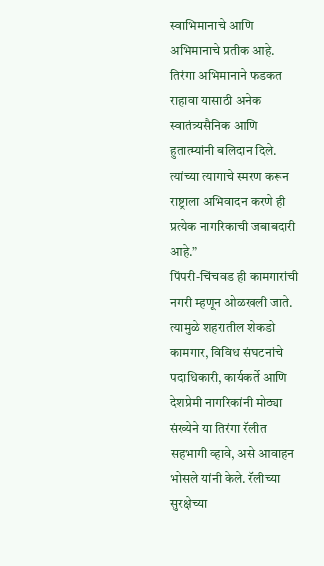स्वाभिमानाचे आणि अभिमानाचे प्रतीक आहे. तिरंगा अभिमानाने फडकत राहावा यासाठी अनेक स्वातंत्र्यसैनिक आणि हुतात्म्यांनी बलिदान दिले. त्यांच्या त्यागाचे स्मरण करून राष्ट्राला अभिवादन करणे ही प्रत्येक नागरिकाची जबाबदारी आहे.”
पिंपरी-चिंचवड ही कामगारांची नगरी म्हणून ओळखली जाते. त्यामुळे शहरातील शेकडो कामगार, विविध संघटनांचे पदाधिकारी, कार्यकर्ते आणि देशप्रेमी नागरिकांनी मोठ्या संख्येने या तिरंगा रॅलीत सहभागी व्हावे, असे आवाहन भोसले यांनी केले. रॅलीच्या सुरक्षेच्या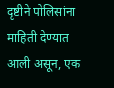दृष्टीने पोलिसांना माहिती देण्यात आली असून, एक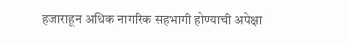हजाराहून अधिक नागरिक सहभागी होण्याची अपेक्षा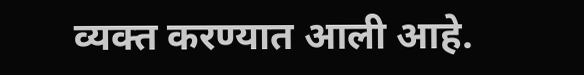व्यक्त करण्यात आली आहे.